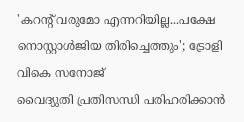'കറന്റ് വരുമോ എന്നറിയില്ല...പക്ഷേ നൊസ്റ്റാൾജിയ തിരിച്ചെത്തും'; ട്രോളി വികെ സനോജ്
വൈദ്യുതി പ്രതിസന്ധി പരിഹരിക്കാൻ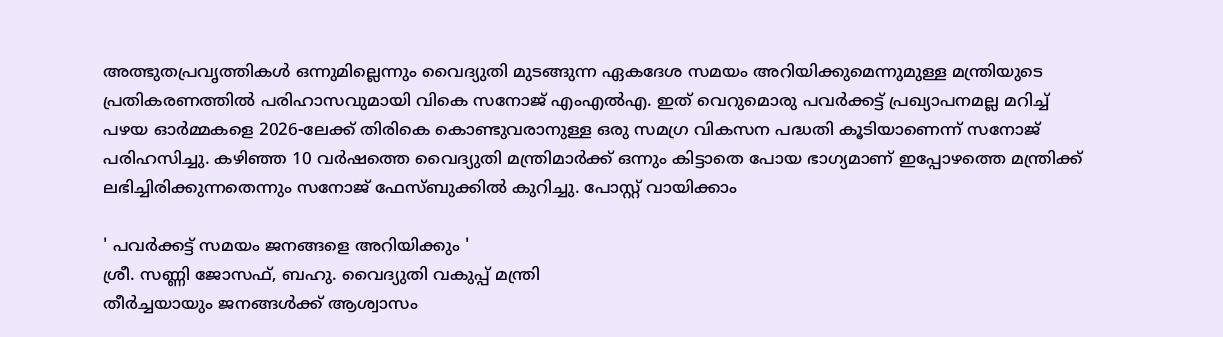അത്ഭുതപ്രവൃത്തികൾ ഒന്നുമില്ലെന്നും വൈദ്യുതി മുടങ്ങുന്ന ഏകദേശ സമയം അറിയിക്കുമെന്നുമുള്ള മന്ത്രിയുടെ പ്രതികരണത്തിൽ പരിഹാസവുമായി വികെ സനോജ് എംഎൽഎ. ഇത് വെറുമൊരു പവർക്കട്ട് പ്രഖ്യാപനമല്ല മറിച്ച് പഴയ ഓർമ്മകളെ 2026-ലേക്ക് തിരികെ കൊണ്ടുവരാനുള്ള ഒരു സമഗ്ര വികസന പദ്ധതി കൂടിയാണെന്ന് സനോജ് പരിഹസിച്ചു. കഴിഞ്ഞ 10 വർഷത്തെ വൈദ്യുതി മന്ത്രിമാർക്ക് ഒന്നും കിട്ടാതെ പോയ ഭാഗ്യമാണ് ഇപ്പോഴത്തെ മന്ത്രിക്ക് ലഭിച്ചിരിക്കുന്നതെന്നും സനോജ് ഫേസ്ബുക്കിൽ കുറിച്ചു. പോസ്റ്റ് വായിക്കാം

' പവർക്കട്ട് സമയം ജനങ്ങളെ അറിയിക്കും '
ശ്രീ. സണ്ണി ജോസഫ്, ബഹു. വൈദ്യുതി വകുപ്പ് മന്ത്രി
തീർച്ചയായും ജനങ്ങൾക്ക് ആശ്വാസം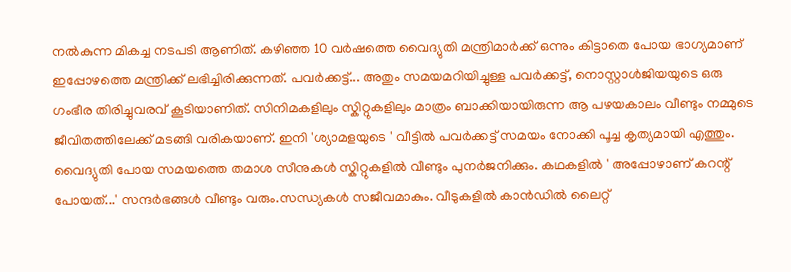നൽകുന്ന മികച്ച നടപടി ആണിത്. കഴിഞ്ഞ 10 വർഷത്തെ വൈദ്യുതി മന്ത്രിമാർക്ക് ഒന്നും കിട്ടാതെ പോയ ഭാഗ്യമാണ് ഇപ്പോഴത്തെ മന്ത്രിക്ക് ലഭിച്ചിരിക്കുന്നത്. പവർക്കട്ട്... അതും സമയമറിയിച്ചുള്ള പവർക്കട്ട്, നൊസ്റ്റാൾജിയയുടെ ഒരു ഗംഭീര തിരിച്ചുവരവ് കൂടിയാണിത്. സിനിമകളിലും സ്കിറ്റുകളിലും മാത്രം ബാക്കിയായിരുന്ന ആ പഴയകാലം വീണ്ടും നമ്മുടെ ജീവിതത്തിലേക്ക് മടങ്ങി വരികയാണ്. ഇനി 'ശ്യാമളയുടെ ' വീട്ടിൽ പവർക്കട്ട് സമയം നോക്കി പൂച്ച കൃത്യമായി എത്തും. വൈദ്യുതി പോയ സമയത്തെ തമാശ സീനുകൾ സ്കിറ്റുകളിൽ വീണ്ടും പുനർജനിക്കും. കഥകളിൽ ' അപ്പോഴാണ് കറന്റ് പോയത്...' സന്ദർഭങ്ങൾ വീണ്ടും വരും.സന്ധ്യകൾ സജീവമാകും. വീടുകളിൽ കാൻഡിൽ ലൈറ്റ്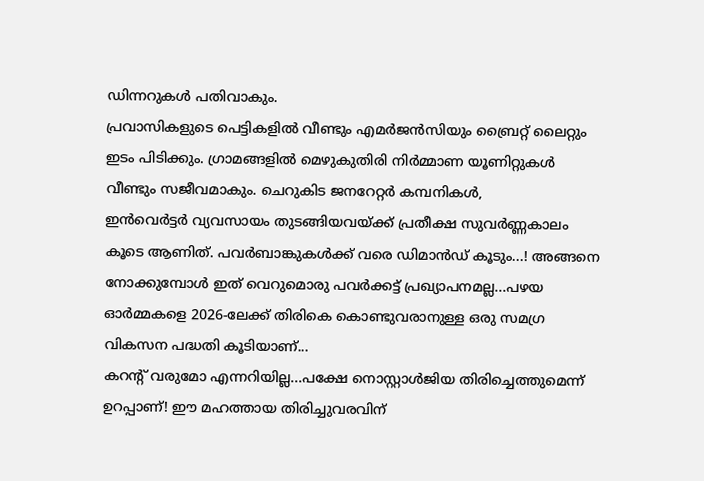ഡിന്നറുകൾ പതിവാകും.
പ്രവാസികളുടെ പെട്ടികളിൽ വീണ്ടും എമർജൻസിയും ബ്രൈറ്റ് ലൈറ്റും ഇടം പിടിക്കും. ഗ്രാമങ്ങളിൽ മെഴുകുതിരി നിർമ്മാണ യൂണിറ്റുകൾ വീണ്ടും സജീവമാകും. ചെറുകിട ജനറേറ്റർ കമ്പനികൾ,
ഇൻവെർട്ടർ വ്യവസായം തുടങ്ങിയവയ്ക്ക് പ്രതീക്ഷ സുവർണ്ണകാലം കൂടെ ആണിത്. പവർബാങ്കുകൾക്ക് വരെ ഡിമാൻഡ് കൂടും...! അങ്ങനെ നോക്കുമ്പോൾ ഇത് വെറുമൊരു പവർക്കട്ട് പ്രഖ്യാപനമല്ല...പഴയ ഓർമ്മകളെ 2026-ലേക്ക് തിരികെ കൊണ്ടുവരാനുള്ള ഒരു സമഗ്ര വികസന പദ്ധതി കൂടിയാണ്...
കറന്റ് വരുമോ എന്നറിയില്ല...പക്ഷേ നൊസ്റ്റാൾജിയ തിരിച്ചെത്തുമെന്ന് ഉറപ്പാണ്! ഈ മഹത്തായ തിരിച്ചുവരവിന്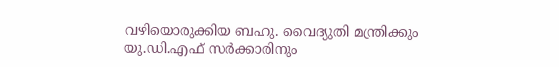വഴിയൊരുക്കിയ ബഹു. വൈദ്യുതി മന്ത്രിക്കും യു.ഡി.എഫ് സർക്കാരിനും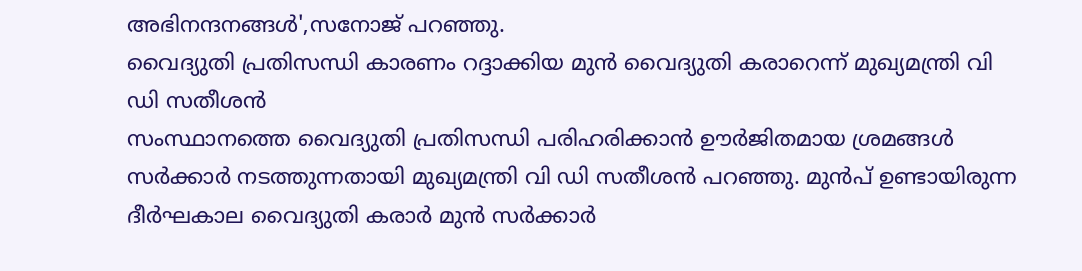അഭിനന്ദനങ്ങൾ',സനോജ് പറഞ്ഞു.
വൈദ്യുതി പ്രതിസന്ധി കാരണം റദ്ദാക്കിയ മുൻ വൈദ്യുതി കരാറെന്ന് മുഖ്യമന്ത്രി വി ഡി സതീശൻ
സംസ്ഥാനത്തെ വൈദ്യുതി പ്രതിസന്ധി പരിഹരിക്കാൻ ഊർജിതമായ ശ്രമങ്ങൾ സർക്കാർ നടത്തുന്നതായി മുഖ്യമന്ത്രി വി ഡി സതീശൻ പറഞ്ഞു. മുൻപ് ഉണ്ടായിരുന്ന ദീർഘകാല വൈദ്യുതി കരാർ മുൻ സർക്കാർ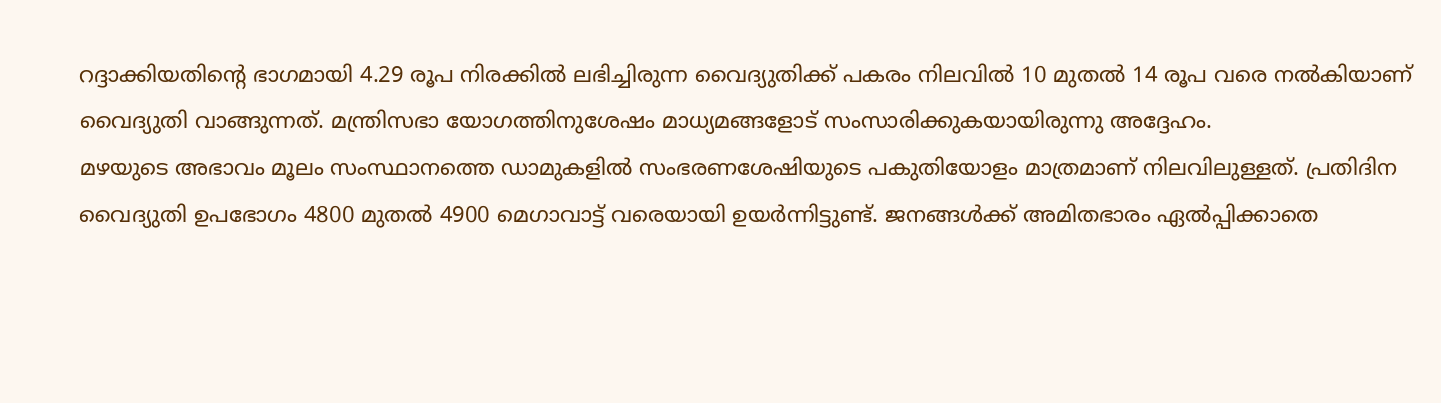റദ്ദാക്കിയതിന്റെ ഭാഗമായി 4.29 രൂപ നിരക്കിൽ ലഭിച്ചിരുന്ന വൈദ്യുതിക്ക് പകരം നിലവിൽ 10 മുതൽ 14 രൂപ വരെ നൽകിയാണ് വൈദ്യുതി വാങ്ങുന്നത്. മന്ത്രിസഭാ യോഗത്തിനുശേഷം മാധ്യമങ്ങളോട് സംസാരിക്കുകയായിരുന്നു അദ്ദേഹം.
മഴയുടെ അഭാവം മൂലം സംസ്ഥാനത്തെ ഡാമുകളിൽ സംഭരണശേഷിയുടെ പകുതിയോളം മാത്രമാണ് നിലവിലുള്ളത്. പ്രതിദിന വൈദ്യുതി ഉപഭോഗം 4800 മുതൽ 4900 മെഗാവാട്ട് വരെയായി ഉയർന്നിട്ടുണ്ട്. ജനങ്ങൾക്ക് അമിതഭാരം ഏൽപ്പിക്കാതെ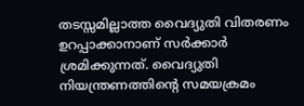തടസ്സമില്ലാത്ത വൈദ്യുതി വിതരണം ഉറപ്പാക്കാനാണ് സർക്കാർ ശ്രമിക്കുന്നത്. വൈദ്യുതി നിയന്ത്രണത്തിന്റെ സമയക്രമം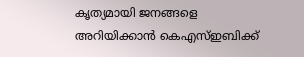കൃത്യമായി ജനങ്ങളെ അറിയിക്കാൻ കെഎസ്ഇബിക്ക്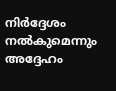നിർദ്ദേശം നൽകുമെന്നും അദ്ദേഹം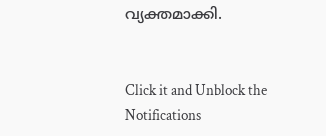വ്യക്തമാക്കി.


Click it and Unblock the Notifications